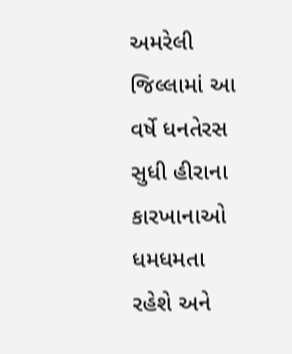અમરેલી જિલ્લામાં આ વર્ષે ધનતેરસ સુધી હીરાના કારખાનાઓ ધમધમતા રહેશે અને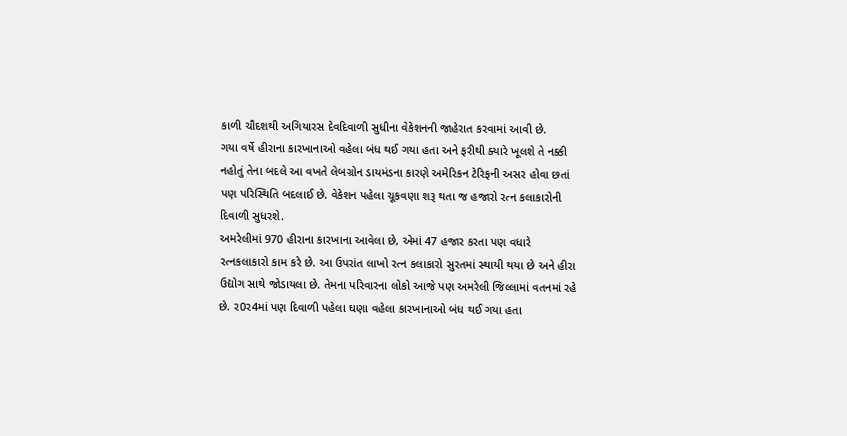કાળી ચૌદશથી અગિયારસ દેવદિવાળી સુધીના વેકેશનની જાહેરાત કરવામાં આવી છે.
ગયા વર્ષે હીરાના કારખાનાઓ વહેલા બંધ થઈ ગયા હતા અને ફરીથી ક્યારે ખૂલશે તે નક્કી નહોતું તેના બદલે આ વખતે લેબગ્રોન ડાયમંડના કારણે અમેરિકન ટેરિફની અસર હોવા છતાં પણ પરિસ્થિતિ બદલાઈ છે. વેકેશન પહેલા ચૂકવણા શરૂ થતા જ હજારો રત્ન કલાકારોની દિવાળી સુધરશે.
અમરેલીમાં 970 હીરાના કારખાના આવેલા છે, એમાં 47 હજાર કરતા પણ વધારે રત્નકલાકારો કામ કરે છે. આ ઉપરાંત લાખો રત્ન કલાકારો સુરતમાં સ્થાયી થયા છે અને હીરા ઉદ્યોગ સાથે જોડાયલા છે. તેમના પરિવારના લોકો આજે પણ અમરેલી જિલ્લામાં વતનમાં રહે છે. ર0ર4માં પણ દિવાળી પહેલા ઘણા વહેલા કારખાનાઓ બંધ થઈ ગયા હતા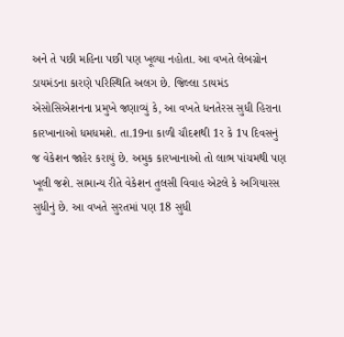અને તે પછી મહિના પછી પણ ખૂલ્યા નહોતા. આ વખતે લેબગ્રોન ડાયમંડના કારણે પરિસ્થિતિ અલગ છે. જિલ્લા ડાયમંડ એસોસિએશનના પ્રમુખે જણાવ્યું કે, આ વખતે ધનતેરસ સુધી હિરાના કારખાનાઓ ધમધમશે. તા.19ના કાળી ચૌદશથી 1ર કે 1પ દિવસનું જ વેકેશન જાહેર કરાયું છે. અમુક કારખાનાઓ તો લાભ પાંચમથી પણ ખૂલી જશે. સામાન્ય રીતે વેકેશન તુલસી વિવાહ એટલે કે અગિયારસ સુધીનું છે. આ વખતે સુરતમાં પણ 18 સુધી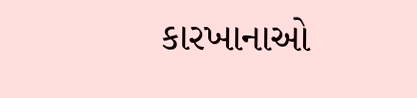કારખાનાઓ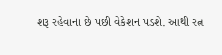શરૂ રહેવાના છે પછી વેકેશન પડશે. આથી રત્ન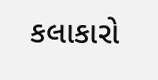કલાકારો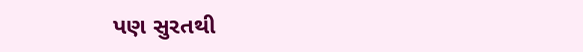પણ સુરતથી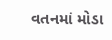વતનમાં મોડા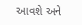આવશે અને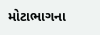મોટાભાગના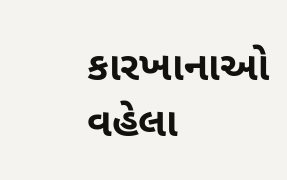કારખાનાઓ વહેલા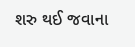શરુ થઈ જવાના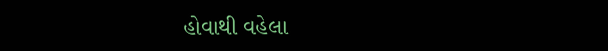હોવાથી વહેલા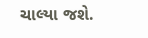ચાલ્યા જશે.